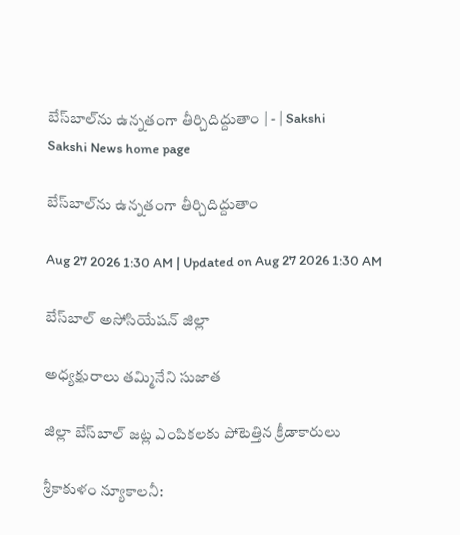బేస్‌బాల్‌ను ఉన్నతంగా తీర్చిదిద్దుతాం | - | Sakshi
Sakshi News home page

బేస్‌బాల్‌ను ఉన్నతంగా తీర్చిదిద్దుతాం

Aug 27 2026 1:30 AM | Updated on Aug 27 2026 1:30 AM

బేస్‌బాల్‌ అసోసియేషన్‌ జిల్లా

అధ్యక్షురాలు తమ్మినేని సుజాత

జిల్లా బేస్‌బాల్‌ జట్ల ఎంపికలకు పోటెత్తిన క్రీడాకారులు

శ్రీకాకుళం న్యూకాలనీ: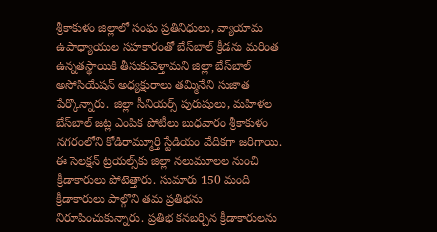శ్రీకాకుళం జిల్లాలో సంఘ ప్రతినిధులు, వ్యాయామ ఉపాధ్యాయుల సహకారంతో బేస్‌బాల్‌ క్రీడను మరింత ఉన్నతస్థాయికి తీసుకువెళ్తామని జిల్లా బేస్‌బాల్‌ అసోసియేషన్‌ అధ్యక్షురాలు తమ్మినేని సుజాత పేర్కొన్నారు. జిల్లా సీనియర్స్‌ పురుషులు, మహిళల బేస్‌బాల్‌ జట్ల ఎంపిక పోటీలు బుధవారం శ్రీకాకుళం నగరంలోని కోడిరామ్మూర్తి స్టేడియం వేదికగా జరిగాయి. ఈ సెలక్షన్‌ ట్రయల్స్‌కు జిల్లా నలుమూలల నుంచి క్రీడాకారులు పోటెత్తారు. సుమారు 150 మంది క్రీడాకారులు పాల్గొని తమ ప్రతిభను నిరూపించుకున్నారు. ప్రతిభ కనబర్చిన క్రీడాకారులను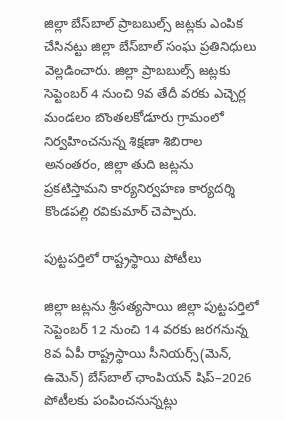జిల్లా బేస్‌బాల్‌ ప్రాబబుల్స్‌ జట్లకు ఎంపిక చేసినట్టు జిల్లా బేస్‌బాల్‌ సంఘ ప్రతినిధులు వెల్లడించారు. జిల్లా ప్రాబబుల్స్‌ జట్లకు సెప్టెంబర్‌ 4 నుంచి 9వ తేదీ వరకు ఎచ్చెర్ల మండలం బొంతలకోడూరు గ్రామంలో నిర్వహించనున్న శిక్షణా శిబిరాల అనంతరం, జిల్లా తుది జట్లను ప్రకటిస్తామని కార్యనిర్వహణ కార్యదర్శి కొండపల్లి రవికుమార్‌ చెప్పారు.

పుట్టపర్తిలో రాష్ట్రస్థాయి పోటీలు

జిల్లా జట్లను శ్రీసత్యసాయి జిల్లా పుట్టపర్తిలో సెప్టెంబర్‌ 12 నుంచి 14 వరకు జరగనున్న 8వ ఏపీ రాష్ట్రస్థాయి సీనియర్స్‌(మెన్‌, ఉమెన్‌) బేస్‌బాల్‌ ఛాంపియన్‌ షిప్‌–2026 పోటీలకు పంపించనున్నట్లు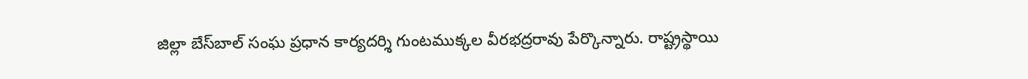జిల్లా బేస్‌బాల్‌ సంఘ ప్రధాన కార్యదర్శి గుంటముక్కల వీరభద్రరావు పేర్కొన్నారు. రాష్ట్రస్థాయి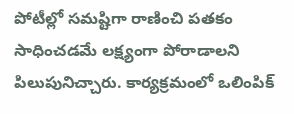పోటీల్లో సమష్టిగా రాణించి పతకం సాధించడమే లక్ష్యంగా పోరాడాలని పిలుపునిచ్చారు. కార్యక్రమంలో ఒలింపిక్‌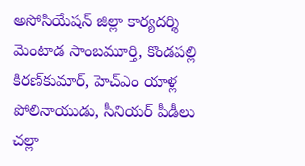అసోసియేషన్‌ జిల్లా కార్యదర్శి మెంటాడ సాంబమూర్తి, కొండపల్లి కిరణ్‌కుమార్‌, హెచ్‌ఎం యాళ్ల పోలినాయుడు, సీనియర్‌ పీడీలు చల్లా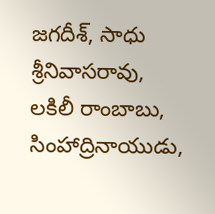జగదీశ్‌, సాధు శ్రీనివాసరావు, లకిలీ రాంబాబు, సింహాద్రినాయుడు,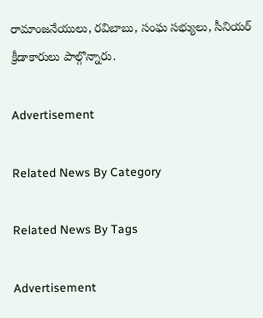రామాంజనేయులు, రవిబాబు, సంఘ సభ్యులు, సీనియర్‌ క్రీడాకారులు పాల్గొన్నారు.

Advertisement

Related News By Category

Related News By Tags

Advertisement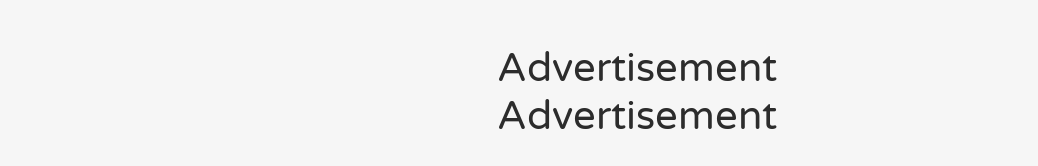Advertisement
Advertisement